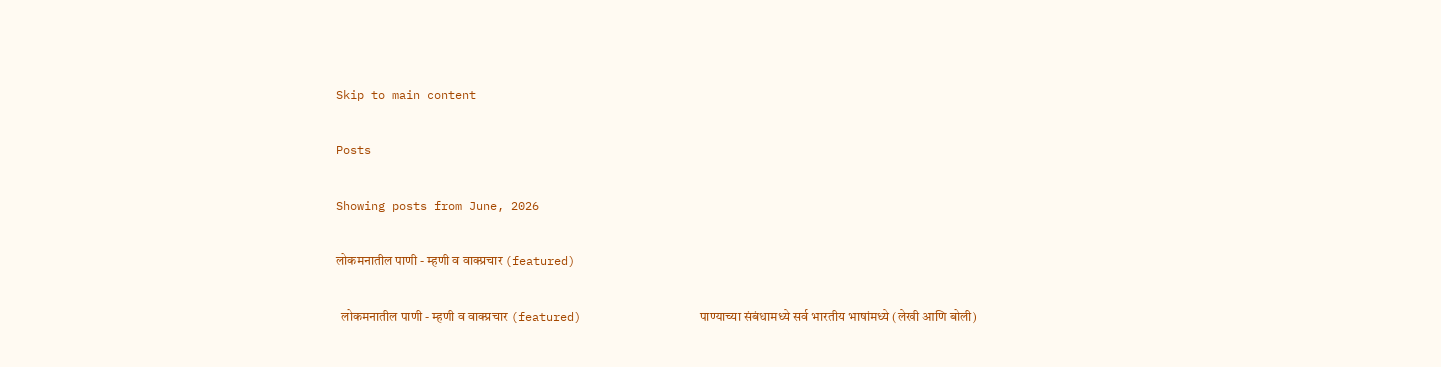Skip to main content

Posts

Showing posts from June, 2026

लोकमनातील पाणी - म्हणी व वाक्प्रचार (featured)

  लोकमनातील पाणी - म्हणी व वाक्प्रचार (featured)                 पाण्याच्या संबंधामध्ये सर्व भारतीय भाषांमध्ये (लेखी आणि बोली)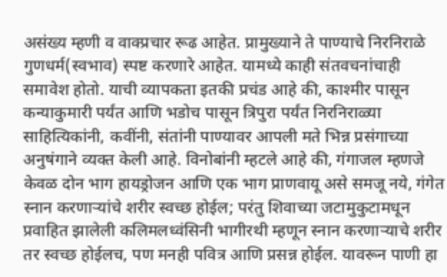असंख्य म्हणी व वाक्प्रचार रूढ आहेत. प्रामुख्याने ते पाण्याचे निरनिराळे गुणधर्म(स्वभाव) स्पष्ट करणारे आहेत. यामध्ये काही संतवचनांचाही समावेश होतो. याची व्यापकता इतकी प्रचंड आहे की, काश्मीर पासून कन्याकुमारी पर्यंत आणि भडोच पासून त्रिपुरा पर्यंत निरनिराळ्या साहित्यिकांनी, कवींनी, संतांनी पाण्यावर आपली मते भिन्न प्रसंगाच्या अनुषंगाने व्यक्त केली आहे. विनोबांनी म्हटले आहे की, गंगाजल म्हणजे केवळ दोन भाग हायड्रोजन आणि एक भाग प्राणवायू असे समजू नये, गंगेत स्नान करणाऱ्यांचे शरीर स्वच्छ होईल; परंतु शिवाच्या जटामुकुटामधून प्रवाहित झालेली कलिमलध्वंसिनी भागीरथी म्हणून स्नान करणाऱ्याचे शरीर तर स्वच्छ होईलच, पण मनही पवित्र आणि प्रसन्न होईल. यावरून पाणी हा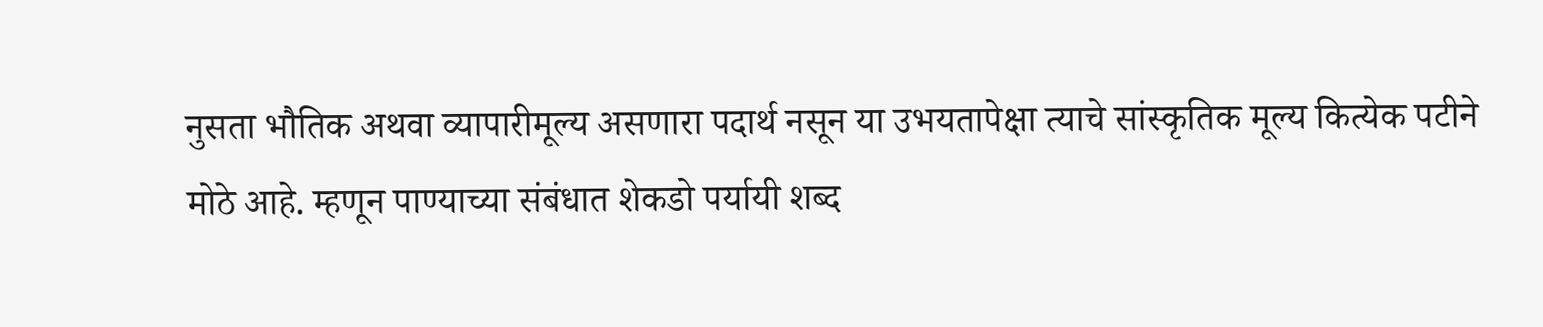नुसता भौतिक अथवा व्यापारीमूल्य असणारा पदार्थ नसून या उभयतापेक्षा त्याचे सांस्कृतिक मूल्य कित्येक पटीने मोठे आहे. म्हणून पाण्याच्या संबंधात शेकडो पर्यायी शब्द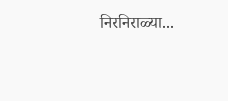निरनिराळ्या...